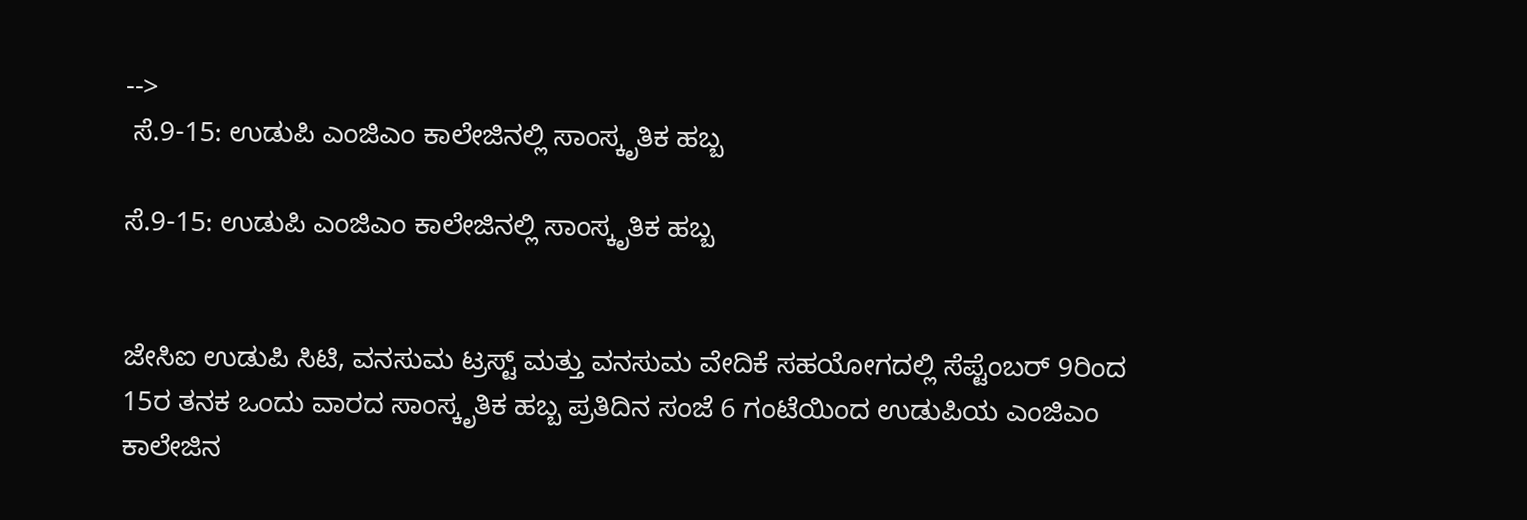-->
 ಸೆ.9-15: ಉಡುಪಿ ಎಂಜಿಎಂ ಕಾಲೇಜಿನಲ್ಲಿ ಸಾಂಸ್ಕೃತಿಕ ಹಬ್ಬ

ಸೆ.9-15: ಉಡುಪಿ ಎಂಜಿಎಂ ಕಾಲೇಜಿನಲ್ಲಿ ಸಾಂಸ್ಕೃತಿಕ ಹಬ್ಬ


ಜೇಸಿಐ ಉಡುಪಿ ಸಿಟಿ, ವನಸುಮ ಟ್ರಸ್ಟ್ ಮತ್ತು ವನಸುಮ ವೇದಿಕೆ ಸಹಯೋಗದಲ್ಲಿ ಸೆಪ್ಟೆಂಬರ್ 9ರಿಂದ 15ರ ತನಕ ಒಂದು ವಾರದ ಸಾಂಸ್ಕೃತಿಕ ಹಬ್ಬ ಪ್ರತಿದಿನ ಸಂಜೆ 6 ಗಂಟೆಯಿಂದ ಉಡುಪಿಯ ಎಂಜಿಎಂ ಕಾಲೇಜಿನ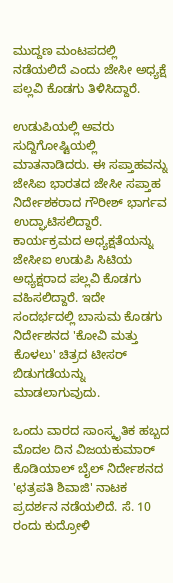ಮುದ್ದಣ ಮಂಟಪದಲ್ಲಿ ನಡೆಯಲಿದೆ ಎಂದು ಜೇಸೀ ಅಧ್ಯಕ್ಷೆ ಪಲ್ಲವಿ ಕೊಡಗು ತಿಳಿಸಿದ್ದಾರೆ.

ಉಡುಪಿಯಲ್ಲಿ ಅವರು ಸುದ್ದಿಗೋಷ್ಟಿಯಲ್ಲಿ ಮಾತನಾಡಿದರು. ಈ ಸಪ್ತಾಹವನ್ನು ಜೇಸಿಐ ಭಾರತದ ಜೇಸೀ ಸಪ್ತಾಹ ನಿರ್ದೇಶಕರಾದ ಗೌರೀಶ್ ಭಾರ್ಗವ ಉದ್ಘಾಟಿಸಲಿದ್ದಾರೆ. ಕಾರ್ಯಕ್ರಮದ ಅಧ್ಯಕ್ಷತೆಯನ್ನು ಜೇಸೀಐ ಉಡುಪಿ ಸಿಟಿಯ ಅಧ್ಯಕ್ಷರಾದ ಪಲ್ಲವಿ ಕೊಡಗು ವಹಿಸಲಿದ್ದಾರೆ. ಇದೇ ಸಂದರ್ಭದಲ್ಲಿ ಬಾಸುಮ ಕೊಡಗು ನಿರ್ದೇಶನದ 'ಕೋವಿ ಮತ್ತು ಕೊಳಲು' ಚಿತ್ರದ ಟೀಸರ್ ಬಿಡುಗಡೆಯನ್ನು ಮಾಡಲಾಗುವುದು.

ಒಂದು ವಾರದ ಸಾಂಸ್ಕೃತಿಕ ಹಬ್ಬದ ಮೊದಲ ದಿನ ವಿಜಯಕುಮಾರ್ ಕೊಡಿಯಾಲ್‌ ಬೈಲ್ ನಿರ್ದೇಶನದ 'ಛತ್ರಪತಿ ಶಿವಾಜಿ' ನಾಟಕ ಪ್ರದರ್ಶನ ನಡೆಯಲಿದೆ. ಸೆ. 10 ರಂದು ಕುದ್ರೋಳಿ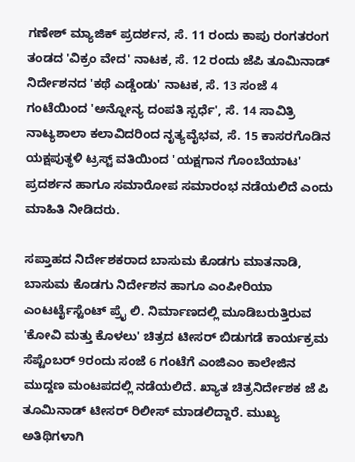ಗಣೇಶ್ ಮ್ಯಾಜಿಕ್ ಪ್ರದರ್ಶನ, ಸೆ. 11 ರಂದು ಕಾಪು ರಂಗತರಂಗ ತಂಡದ 'ವಿಕ್ರಂ ವೇದ' ನಾಟಕ, ಸೆ. 12 ರಂದು ಜೆಪಿ ತೂಮಿನಾಡ್ ನಿರ್ದೇಶನದ 'ಕಥೆ ಎಡ್ಡೆಂಡು' ನಾಟಕ, ಸೆ. 13 ಸಂಜೆ 4 ಗಂಟೆಯಿಂದ 'ಅನ್ನೋನ್ಯ ದಂಪತಿ ಸ್ಪರ್ಧೆ', ಸೆ. 14 ಸಾವಿತ್ರಿ ನಾಟ್ಯಶಾಲಾ ಕಲಾವಿದರಿಂದ ನೃತ್ಯವೈಭವ, ಸೆ. 15 ಕಾಸರಗೊಡಿನ ಯಕ್ಷಪುತ್ಥಳಿ ಟ್ರಸ್ಟ್ ವತಿಯಿಂದ 'ಯಕ್ಷಗಾನ ಗೊಂಬೆಯಾಟ' ಪ್ರದರ್ಶನ ಹಾಗೂ ಸಮಾರೋಪ ಸಮಾರಂಭ ನಡೆಯಲಿದೆ ಎಂದು ಮಾಹಿತಿ ನೀಡಿದರು.

ಸಪ್ತಾಹದ ನಿರ್ದೇಶಕರಾದ ಬಾಸುಮ ಕೊಡಗು ಮಾತನಾಡಿ, ಬಾಸುಮ ಕೊಡಗು ನಿರ್ದೇಶನ ಹಾಗೂ ಎಂಪೀರಿಯಾ ಎಂಟರ್ಟೈಸ್ಟೆಂಟ್ ಪ್ರೈ ಲಿ. ನಿರ್ಮಾಣದಲ್ಲಿ ಮೂಡಿಬರುತ್ತಿರುವ 'ಕೋವಿ ಮತ್ತು ಕೊಳಲು' ಚಿತ್ರದ ಟೀಸರ್ ಬಿಡುಗಡೆ ಕಾರ್ಯಕ್ರಮ ಸೆಪ್ಟೆಂಬರ್ 9ರಂದು ಸಂಜೆ 6 ಗಂಟೆಗೆ ಎಂಜಿಎಂ ಕಾಲೇಜಿನ ಮುದ್ದಣ ಮಂಟಪದಲ್ಲಿ ನಡೆಯಲಿದೆ. ಖ್ಯಾತ ಚಿತ್ರನಿರ್ದೇಶಕ ಜೆ ಪಿ ತೂಮಿನಾಡ್ ಟೀಸರ್ ರಿಲೀಸ್ ಮಾಡಲಿದ್ದಾರೆ. ಮುಖ್ಯ ಅತಿಥಿಗಳಾಗಿ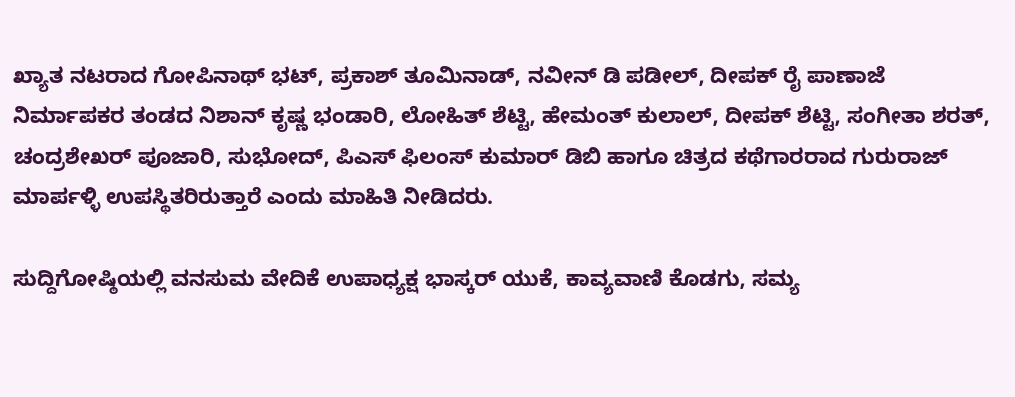ಖ್ಯಾತ ನಟರಾದ ಗೋಪಿನಾಥ್ ಭಟ್, ಪ್ರಕಾಶ್ ತೂಮಿನಾಡ್, ನವೀನ್ ಡಿ ಪಡೀಲ್, ದೀಪಕ್ ರೈ ಪಾಣಾಜೆ ನಿರ್ಮಾಪಕರ ತಂಡದ ನಿಶಾನ್ ಕೃಷ್ಣ ಭಂಡಾರಿ, ಲೋಹಿತ್ ಶೆಟ್ಟಿ, ಹೇಮಂತ್ ಕುಲಾಲ್, ದೀಪಕ್ ಶೆಟ್ಟಿ, ಸಂಗೀತಾ ಶರತ್, ಚಂದ್ರಶೇಖರ್ ಪೂಜಾರಿ, ಸುಭೋದ್, ಪಿಎಸ್ ಫಿಲಂಸ್ ಕುಮಾರ್ ಡಿಬಿ ಹಾಗೂ ಚಿತ್ರದ ಕಥೆಗಾರರಾದ ಗುರುರಾಜ್ ಮಾರ್ಪಳ್ಳಿ ಉಪಸ್ಥಿತರಿರುತ್ತಾರೆ ಎಂದು ಮಾಹಿತಿ ನೀಡಿದರು.

ಸುದ್ದಿಗೋಷ್ಠಿಯಲ್ಲಿ ವನಸುಮ ವೇದಿಕೆ ಉಪಾಧ್ಯಕ್ಷ ಭಾಸ್ಕರ್ ಯುಕೆ, ಕಾವ್ಯವಾಣಿ ಕೊಡಗು, ಸಮ್ಯ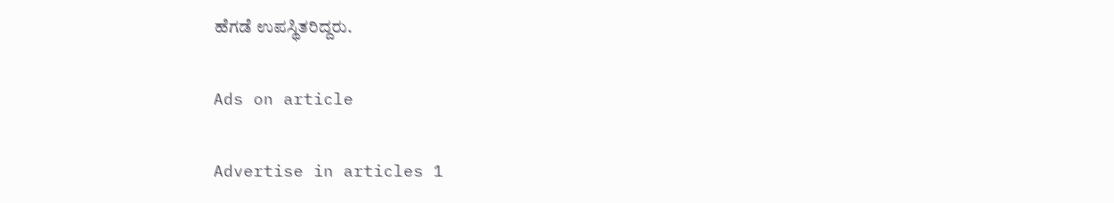ಹೆಗಡೆ ಉಪಸ್ಥಿತರಿದ್ದರು.

Ads on article

Advertise in articles 1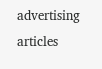advertising articles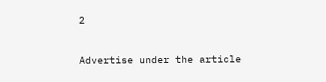2

Advertise under the article